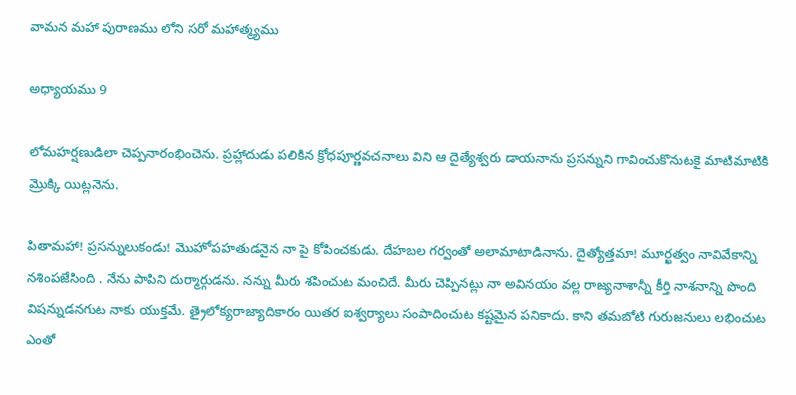వామన మహా పురాణము లోని సరో మహాత్మ్యము

అధ్యాయము 9

లోమహర్షణుడిలా చెప్పనారంభించెను. ప్రహ్లాదుడు పలికిన క్రోధపూర్ణవచనాలు విని ఆ దైత్యేశ్వరు డాయనాను ప్రసన్నుని గావించుకొనుటకై మాటిమాటికి మ్రొక్కి యిట్లనెను.

పితామహా! ప్రసన్నులుకండు! మొహోపహతుడనైన నా పై కోపించకుడు. దేహబల గర్వంతో అలామాటాడినాను. దైత్యోత్తమా! మూర్ఖత్వం నావివేకాన్ని నశింపజేసింది . నేను పాపిని దుర్మార్గుడను. నన్ను మీరు శపించుట మంచిదే. మీరు చెప్పినట్లు నా అవినయం వల్ల రాజ్యనాశాన్నీ కీర్తి నాశనాన్ని పొంది విషన్నుడనగుట నాకు యుక్తమే. త్రైలోక్యరాజ్యాదికారం యితర ఐశ్వర్యాలు సంపాదించుట కష్టమైన పనికాదు. కాని తమబోటి గురుజనులు లభించుట ఎంతో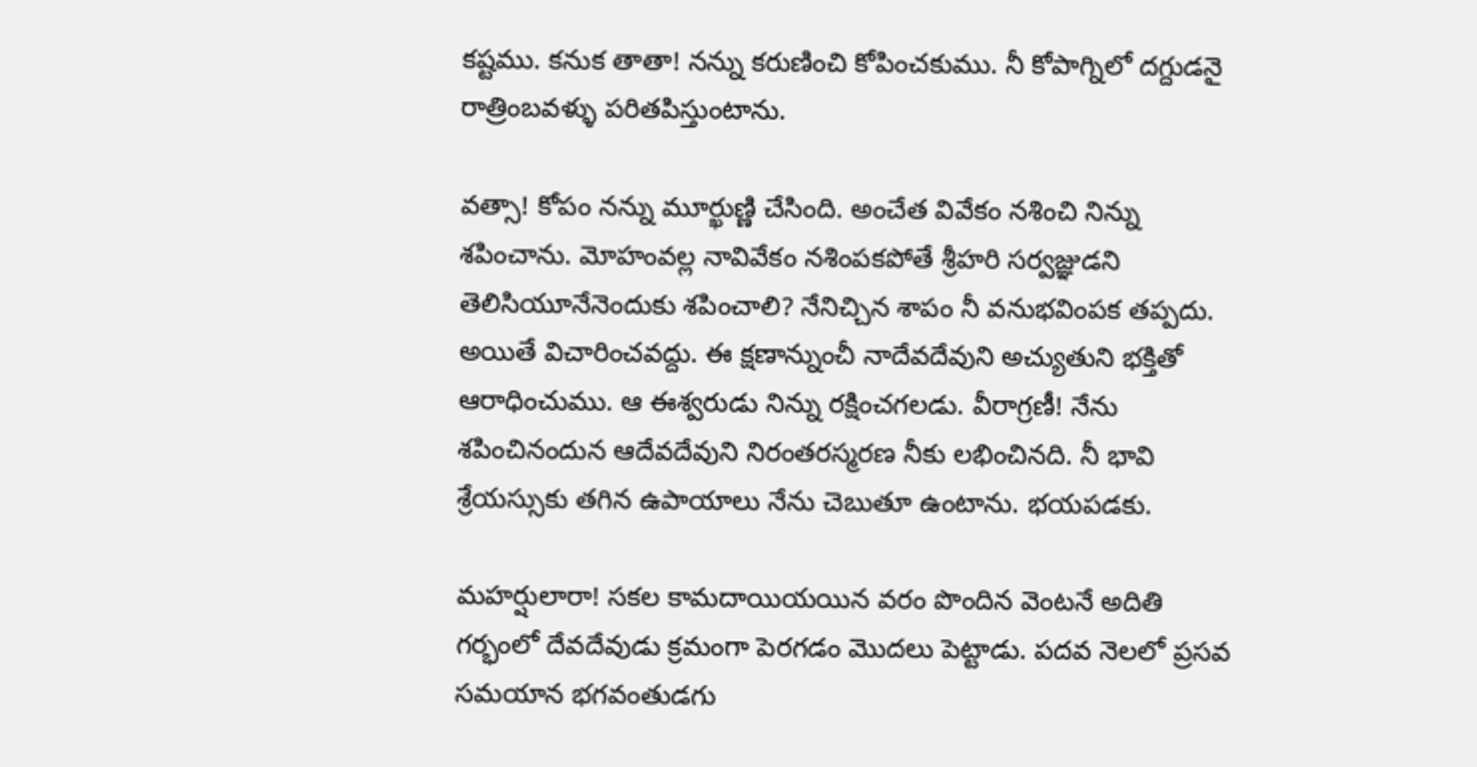కష్టము. కనుక తాతా! నన్ను కరుణించి కోపించకుము. నీ కోపాగ్నిలో దగ్దుడనై రాత్రింబవళ్ళు పరితపిస్తుంటాను.

వత్సా! కోపం నన్ను మూర్ఖుణ్ణి చేసింది. అంచేత వివేకం నశించి నిన్ను శపించాను. మోహంవల్ల నావివేకం నశింపకపోతే శ్రీహరి సర్వజ్ఞుడని తెలిసియూనేనెందుకు శపించాలి? నేనిచ్చిన శాపం నీ వనుభవింపక తప్పదు. అయితే విచారించవద్దు. ఈ క్షణాన్నుంచీ నాదేవదేవుని అచ్యుతుని భక్తితో ఆరాధించుము. ఆ ఈశ్వరుడు నిన్ను రక్షించగలడు. వీరాగ్రణీ! నేను శపించినందున ఆదేవదేవుని నిరంతరస్మరణ నీకు లభించినది. నీ భావి శ్రేయస్సుకు తగిన ఉపాయాలు నేను చెబుతూ ఉంటాను. భయపడకు.

మహర్షులారా! సకల కామదాయియయిన వరం పొందిన వెంటనే అదితి గర్భంలో దేవదేవుడు క్రమంగా పెరగడం మొదలు పెట్టాడు. పదవ నెలలో ప్రసవ సమయాన భగవంతుడగు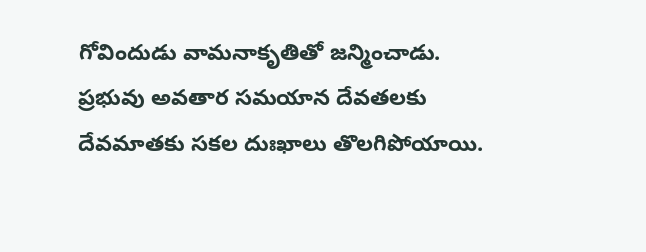గోవిందుడు వామనాకృతితో జన్మించాడు. ప్రభువు అవతార సమయాన దేవతలకు దేవమాతకు సకల దుఃఖాలు తొలగిపోయాయి.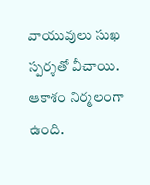వాయువులు సుఖ స్పర్శతో వీచాయి. ఆకాశం నిర్మలంగా ఉంది.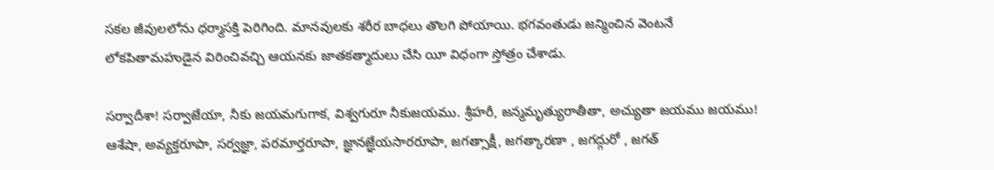సకల జీవులలోను ధర్మాసక్తి పెరిగింది. మానవులకు శరీర బాధలు తొలగి పోయాయి. భగవంతుడు జన్మించిన వెంటనే లోకపితామహుడైన విరించివచ్చి ఆయనకు జాతకత్మాదులు చేసి యీ విధంగా స్తోత్రం చేశాడు.

సర్వాదీశా! సర్వాజేయా, నీకు జయమగుగాక, విశ్వగురూ నీకుజయము. శ్రీహరీ, జన్మమృత్యురాతీతా, అచ్యుతా జయము జయము! ఆశేషా, అవ్యక్తరూపా, సర్వజ్ఞా, పరమార్తరూపా, జ్ఞానజ్ఞేయసారరూపా, జగత్సాక్షీ, జగత్కారణా , జగద్గురో , జగత్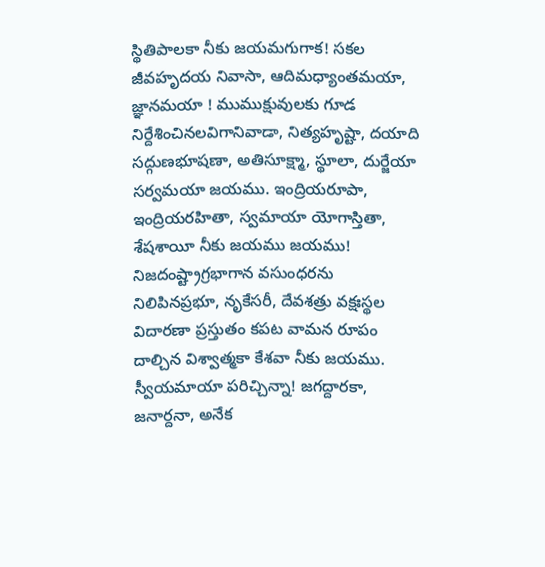స్థితిపాలకా నీకు జయమగుగాక! సకల జీవహృదయ నివాసా, ఆదిమధ్యాంతమయా, జ్ఞానమయా ! ముముక్షువులకు గూడ నిర్దేశించినలవిగానివాడా, నిత్యహృష్టా, దయాది సద్గుణభూషణా, అతిసూక్ష్మా, స్థూలా, దుర్జేయా సర్వమయా జయము. ఇంద్రియరూపా, ఇంద్రియరహితా, స్వమాయా యోగాస్తితా, శేషశాయీ నీకు జయము జయము! నిజదంష్ట్రాగ్రభాగాన వసుంధరను నిలిపినప్రభూ, నృకేసరీ, దేవశత్రు వక్షఃస్థల విదారణా ప్రస్తుతం కపట వామన రూపం దాల్చిన విశ్వాత్మకా కేశవా నీకు జయము. స్వీయమాయా పరిచ్చిన్నా! జగద్దారకా, జనార్దనా, అనేక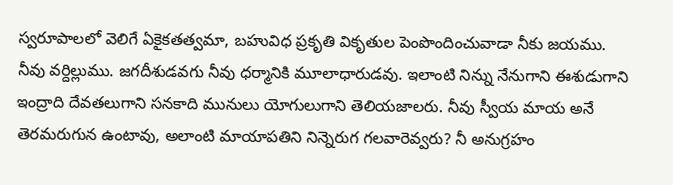స్వరూపాలలో వెలిగే ఏకైకతత్వమా, బహువిధ ప్రకృతి వికృతుల పెంపొందించువాడా నీకు జయము. నీవు వర్దిల్లుము. జగదీశుడవగు నీవు ధర్మానికి మూలాధారుడవు. ఇలాంటి నిన్ను నేనుగాని ఈశుడుగాని ఇంద్రాది దేవతలుగాని సనకాది మునులు యోగులుగాని తెలియజాలరు. నీవు స్వీయ మాయ అనే తెరమరుగున ఉంటావు, అలాంటి మాయాపతిని నిన్నెరుగ గలవారెవ్వరు? నీ అనుగ్రహం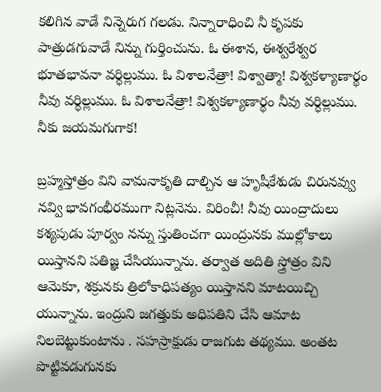కలిగిన వాడే నిన్నెరుగ గలడు. నిన్నారాధించి నీ కృపకు పాత్రుడగువాడే నిన్ను గుర్తించును. ఓ ఈశాన, ఈశ్వరేశ్వర భూతభావనా వర్ధిల్లుము. ఓ విశాలనేత్రా! విశ్వాత్మా! విశ్వకళ్యాణార్థం నీవు వర్ధిల్లుము. ఓ విశాలనేత్రా! విశ్వకళ్యాణార్థం నీవు వర్ధిల్లుము. నీకు జయమగుగాక!

బ్రహ్మస్తోత్రం విని వామనాకృతి దాల్చిన ఆ హృషీకేశుడు చిరునవ్వు నవ్వి భావగంభీరముగా నిట్లనెను. విరించీ! నీవు యింద్రాదులు కశ్యపుడు పూర్వం నన్ను స్తుతించగా యింద్రునకు ముల్లోకాలు యిస్తానని పతిజ్ఞ చేసియున్నాను. తర్వాత అదితి స్త్రోత్రం విని ఆమెకూ, శక్రునకు త్రిలోకాధిపత్యం యిస్తానని మాటయిచ్చి యున్నాను. ఇంద్రుని జగత్తుకు అధిపతిని చేసి ఆమాట నిలబెట్టుకుంటాను . సహస్రాక్షుడు రాజగుట తథ్యము. అంతట పొట్టివడుగునకు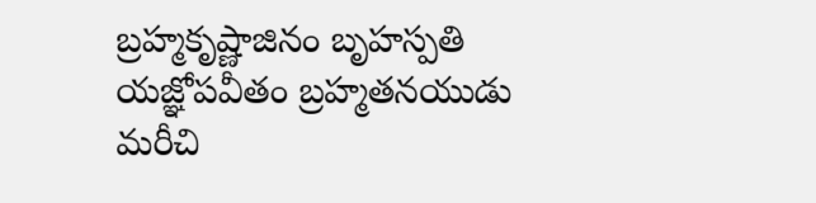బ్రహ్మకృష్ణాజినం బృహస్పతి యజ్ఞోపవీతం బ్రహ్మతనయుడు మరీచి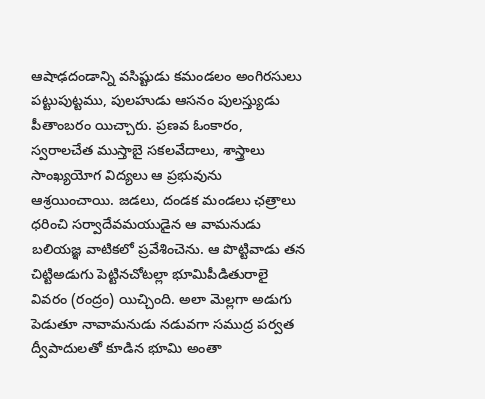ఆషాఢదండాన్ని వసిష్టుడు కమండలం అంగిరసులు పట్టుపుట్టము, పులహుడు ఆసనం పులస్త్యుడు పీతాంబరం యిచ్చారు. ప్రణవ ఓంకారం, స్వరాలచేత ముస్తాబై సకలవేదాలు, శాస్త్రాలు సాంఖ్యయోగ విద్యలు ఆ ప్రభువును ఆశ్రయించాయి. జడలు, దండక మండలు ఛత్రాలు ధరించి సర్వాదేవమయుడైన ఆ వామనుడు బలియజ్ఞ వాటికలో ప్రవేశించెను. ఆ పొట్టివాడు తన చిట్టిఅడుగు పెట్టినచోటల్లా భూమిపీడితురాలై వివరం (రంద్రం) యిచ్చింది. అలా మెల్లగా అడుగు పెడుతూ నావామనుడు నడువగా సముద్ర పర్వత ద్వీపాదులతో కూడిన భూమి అంతా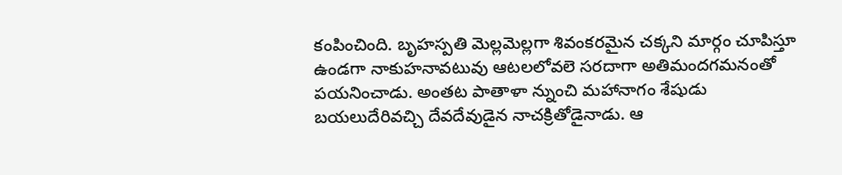కంపించింది. బృహస్పతి మెల్లమెల్లగా శివంకరమైన చక్కని మార్గం చూపిస్తూ ఉండగా నాకుహనావటువు ఆటలలోవలె సరదాగా అతిమందగమనంతో పయనించాడు. అంతట పాతాళా న్నుంచి మహానాగం శేషుడు బయలుదేరివచ్చి దేవదేవుడైన నాచక్రితోడైనాడు. ఆ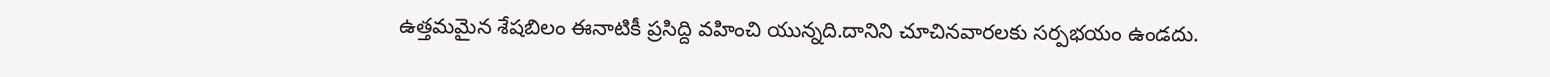ఉత్తమమైన శేషబిలం ఈనాటికీ ప్రసిద్ది వహించి యున్నది.దానిని చూచినవారలకు సర్పభయం ఉండదు.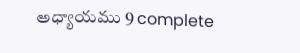అధ్యాయము 9 complete